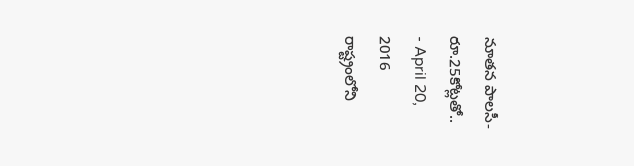నూతన పాలసీ-రూ.25కోట్లతో..
- April 20, 2016
రాష్ట్రంలోని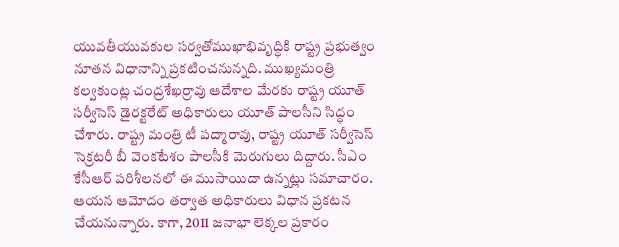యువతీయువకుల సర్వతోముఖాభివృద్ధికి రాష్ట్ర ప్రభుత్వం నూతన విధానాన్ని ప్రకటించనున్నది. ముఖ్యమంత్రి కల్వకుంట్ల చంద్రశేఖర్రావు ఆదేశాల మేరకు రాష్ట్ర యూత్ సర్వీసెస్ డైరక్టరేట్ అధికారులు యూత్ పాలసీని సిద్ధం చేశారు. రాష్ట్ర మంత్రి టీ పద్మారావు, రాష్ట్ర యూత్ సర్వీసెస్ సెక్రటరీ బీ వెంకటేశం పాలసీకి మెరుగులు దిద్దారు. సీఎం కేసీఆర్ పరిశీలనలో ఈ ముసాయిదా ఉన్నట్లు సమాచారం. ఆయన ఆమోదం తర్వాత అధికారులు విధాన ప్రకటన చేయనున్నారు. కాగా, 2011 జనాభా లెక్కల ప్రకారం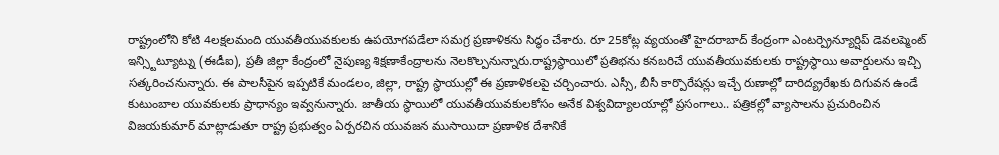రాష్ట్రంలోని కోటి 4లక్షలమంది యువతీయువకులకు ఉపయోగపడేలా సమగ్ర ప్రణాళికను సిద్ధం చేశారు. రూ 25కోట్ల వ్యయంతో హైదరాబాద్ కేంద్రంగా ఎంటర్ప్రెన్యూర్షిప్ డెవలప్మెంట్ ఇన్స్టిట్యూట్ను (ఈడీఐ), ప్రతీ జిల్లా కేంద్రంలో నైపుణ్య శిక్షణాకేంద్రాలను నెలకొల్పనున్నారు.రాష్ట్రస్థాయిలో ప్రతిభను కనబరిచే యువతీయువకులకు రాష్ట్రస్థాయి అవార్డులను ఇచ్చి సత్కరించనున్నారు. ఈ పాలసీపైన ఇప్పటికే మండలం, జిల్లా, రాష్ట్ర స్థాయుల్లో ఈ ప్రణాళికలపై చర్చించారు. ఎస్సీ, బీసీ కార్పొరేషన్లు ఇచ్చే రుణాల్లో దారిద్య్రరేఖకు దిగువన ఉండే కుటుంబాల యువకులకు ప్రాధాన్యం ఇవ్వనున్నారు. జాతీయ స్థాయిలో యువతీయువకులకోసం అనేక విశ్వవిద్యాలయాల్లో ప్రసంగాలు.. పత్రికల్లో వ్యాసాలను ప్రచురించిన విజయకుమార్ మాట్లాడుతూ రాష్ట్ర ప్రభుత్వం ఏర్పరచిన యువజన ముసాయిదా ప్రణాళిక దేశానికే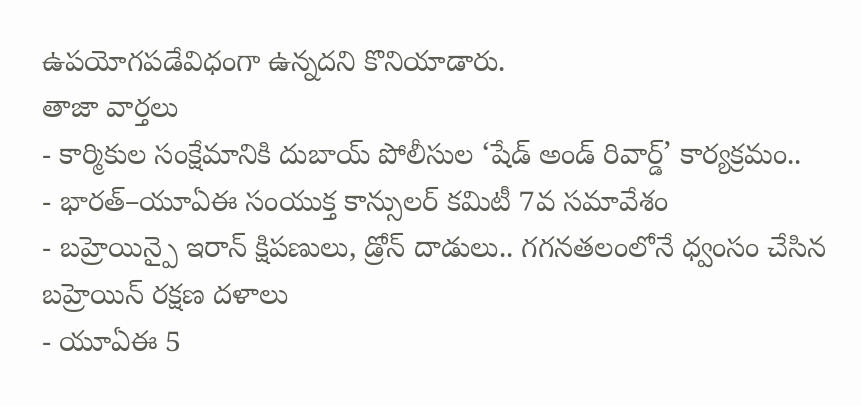ఉపయోగపడేవిధంగా ఉన్నదని కొనియాడారు.
తాజా వార్తలు
- కార్మికుల సంక్షేమానికి దుబాయ్ పోలీసుల ‘షేడ్ అండ్ రివార్డ్’ కార్యక్రమం..
- భారత్–యూఏఈ సంయుక్త కాన్సులర్ కమిటీ 7వ సమావేశం
- బహ్రెయిన్పై ఇరాన్ క్షిపణులు, డ్రోన్ దాడులు.. గగనతలంలోనే ధ్వంసం చేసిన బహ్రెయిన్ రక్షణ దళాలు
- యూఏఈ 5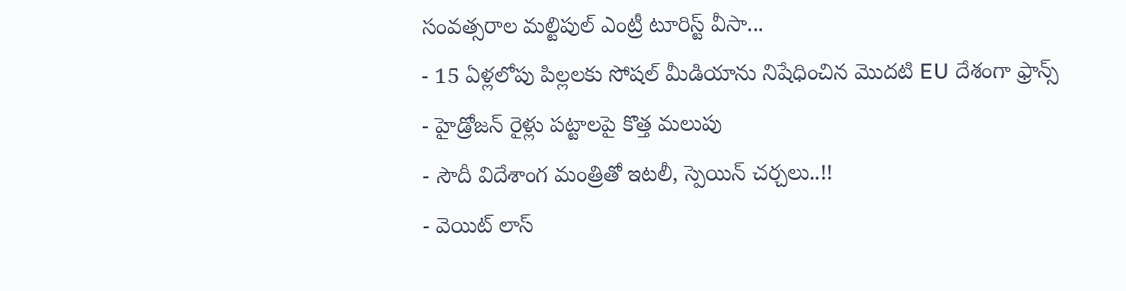సంవత్సరాల మల్టిపుల్ ఎంట్రీ టూరిస్ట్ వీసా...
- 15 ఏళ్లలోపు పిల్లలకు సోషల్ మీడియాను నిషేధించిన మొదటి EU దేశంగా ఫ్రాన్స్
- హైడ్రోజన్ రైళ్లు పట్టాలపై కొత్త మలుపు
- సౌదీ విదేశాంగ మంత్రితో ఇటలీ, స్పెయిన్ చర్చలు..!!
- వెయిట్ లాస్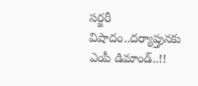సర్జరీ విషాదం..దర్యాప్తునకు ఎంపీ డిమాండ్..!!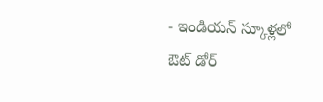- ఇండియన్ స్కూళ్లలో ఔట్ డోర్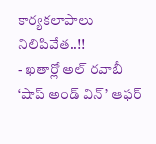కార్యకలాపాలు నిలిపివేత..!!
- ఖతార్లో అల్ రవాబీ ‘షాప్ అండ్ విన్’ ఆఫర్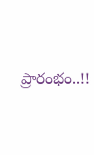ప్రారంభం..!!